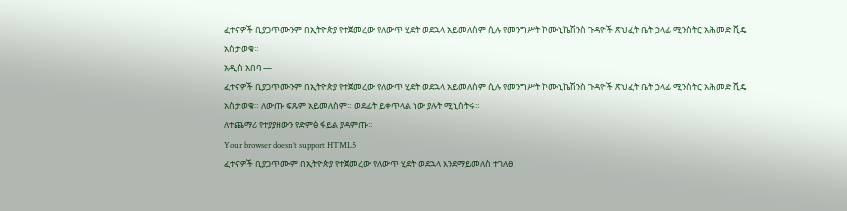ፈተናዎች ቢያጋጥሙንም በኢትዮጵያ የተጀመረው የለውጥ ሂደት ወደኋላ አይመለስም ሲሉ የመንግሥት ኮሙኒኬሽንስ ጉዳዮች ጽህፈት ቤት ኃላፊ ሚንስትር አሕመድ ሺዴ አስታወቁ።
አዲስ አበባ —
ፈተናዎች ቢያጋጥሙንም በኢትዮጵያ የተጀመረው የለውጥ ሂደት ወደኋላ አይመለስም ሲሉ የመንግሥት ኮሙኒኬሽንስ ጉዳዮች ጽህፈት ቤት ኃላፊ ሚንስትር አሕመድ ሺዴ አስታወቁ። ለውጡ ፍጹም አይመለስም። ወደፊት ይቀጥላል ነው ያሉት ሚኒስትሩ።
ለተጨማሪ የተያያዘውን የድምፅ ፋይል ያዳምጡ።
Your browser doesn’t support HTML5
ፈተናዎች ቢያጋጥሙም በኢትዮጵያ የተጀመረው የለውጥ ሂደት ወደኋላ እንደማይመለስ ተገለፀ